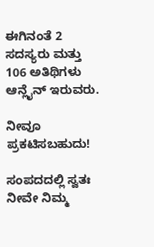ಈಗಿನಂತೆ 2 ಸದಸ್ಯರು ಮತ್ತು 106 ಅತಿಥಿಗಳು ಆನ್ಲೈನ್ ಇರುವರು.

ನೀವೂ ಪ್ರಕಟಿಸಬಹುದು!

ಸಂಪದದಲ್ಲಿ ಸ್ವತಃ ನೀವೇ ನಿಮ್ಮ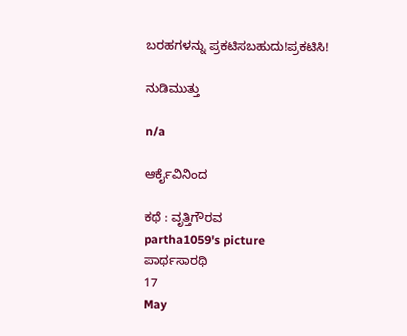ಬರಹಗಳನ್ನು ಪ್ರಕಟಿಸಬಹುದು!ಪ್ರಕಟಿಸಿ!

ನುಡಿಮುತ್ತು

n/a

ಆರ್ಕೈವಿನಿಂದ

ಕಥೆ : ವೃತ್ತಿಗೌರವ
partha1059's picture
ಪಾರ್ಥಸಾರಥಿ
17
May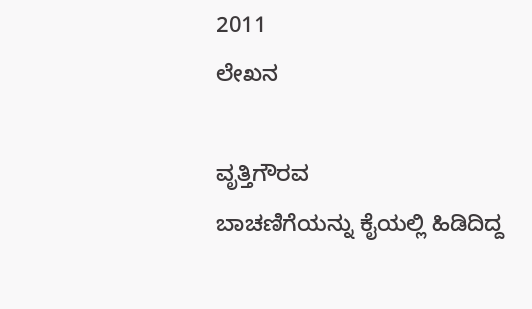2011
ಲೇಖನ

ವೃತ್ತಿಗೌರವ
ಬಾಚಣಿಗೆಯನ್ನು ಕೈಯಲ್ಲಿ ಹಿಡಿದಿದ್ದ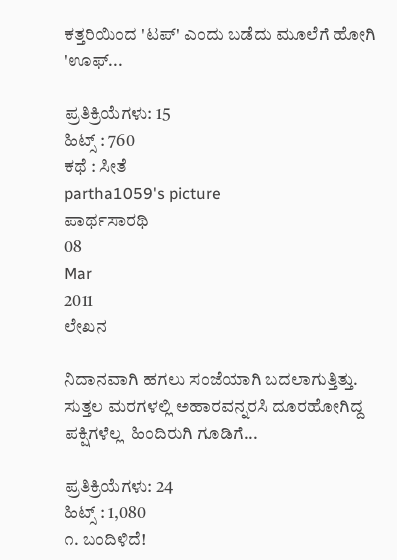ಕತ್ತರಿಯಿಂದ 'ಟಪ್' ಎಂದು ಬಡೆದು ಮೂಲೆಗೆ ಹೋಗಿ 'ಊಫ್...

ಪ್ರತಿಕ್ರಿಯೆಗಳು: 15
ಹಿಟ್ಸ್ : 760
ಕಥೆ : ಸೀತೆ
partha1059's picture
ಪಾರ್ಥಸಾರಥಿ
08
Mar
2011
ಲೇಖನ

ನಿದಾನವಾಗಿ ಹಗಲು ಸಂಜೆಯಾಗಿ ಬದಲಾಗುತ್ತಿತ್ತು. ಸುತ್ತಲ ಮರಗಳಲ್ಲಿ ಅಹಾರವನ್ನರಸಿ ದೂರಹೋಗಿದ್ದ ಪಕ್ಷಿಗಳೆಲ್ಲ  ಹಿಂದಿರುಗಿ ಗೂಡಿಗೆ...

ಪ್ರತಿಕ್ರಿಯೆಗಳು: 24
ಹಿಟ್ಸ್ : 1,080
೧. ಬಂದಿಳಿದೆ!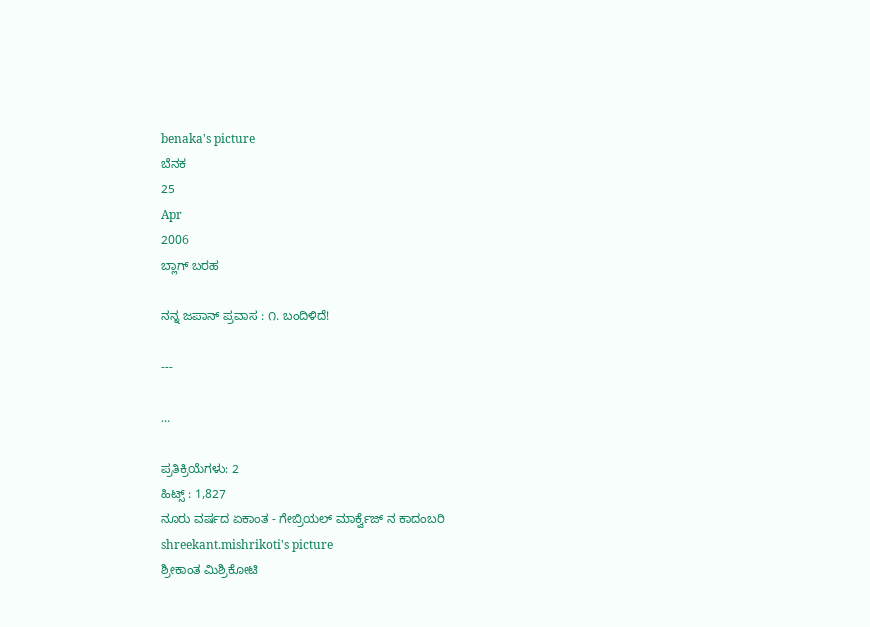benaka's picture
ಬೆನಕ
25
Apr
2006
ಬ್ಲಾಗ್ ಬರಹ

ನನ್ನ ಜಪಾನ್ ಪ್ರವಾಸ : ೧. ಬಂದಿಳಿದೆ!

---

...

ಪ್ರತಿಕ್ರಿಯೆಗಳು: 2
ಹಿಟ್ಸ್ : 1,827
ನೂರು ವರ್ಷದ ಏಕಾಂತ - ಗೇಬ್ರಿಯಲ್ ಮಾರ್ಕ್ವೆಜ್ ನ ಕಾದಂಬರಿ
shreekant.mishrikoti's picture
ಶ್ರೀಕಾಂತ ಮಿಶ್ರಿಕೋಟಿ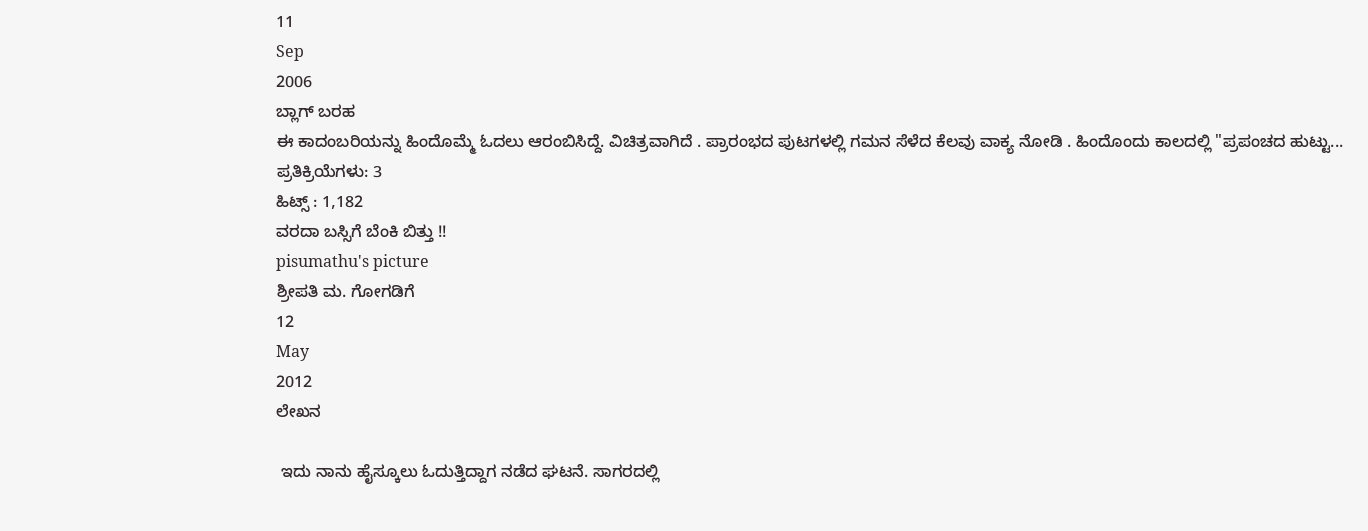11
Sep
2006
ಬ್ಲಾಗ್ ಬರಹ
ಈ ಕಾದಂಬರಿಯನ್ನು ಹಿಂದೊಮ್ಮೆ ಓದಲು ಆರಂಬಿಸಿದ್ದೆ. ವಿಚಿತ್ರವಾಗಿದೆ . ಪ್ರಾರಂಭದ ಪುಟಗಳಲ್ಲಿ ಗಮನ ಸೆಳೆದ ಕೆಲವು ವಾಕ್ಯ ನೋಡಿ . ಹಿಂದೊಂದು ಕಾಲದಲ್ಲಿ "ಪ್ರಪಂಚದ ಹುಟ್ಟು...
ಪ್ರತಿಕ್ರಿಯೆಗಳು: 3
ಹಿಟ್ಸ್ : 1,182
ವರದಾ ಬಸ್ಸಿಗೆ ಬೆಂಕಿ ಬಿತ್ತು !!
pisumathu's picture
ಶ್ರೀಪತಿ ಮ. ಗೋಗಡಿಗೆ
12
May
2012
ಲೇಖನ

 ಇದು ನಾನು ಹೈಸ್ಕೂಲು ಓದುತ್ತಿದ್ದಾಗ ನಡೆದ ಘಟನೆ. ಸಾಗರದಲ್ಲಿ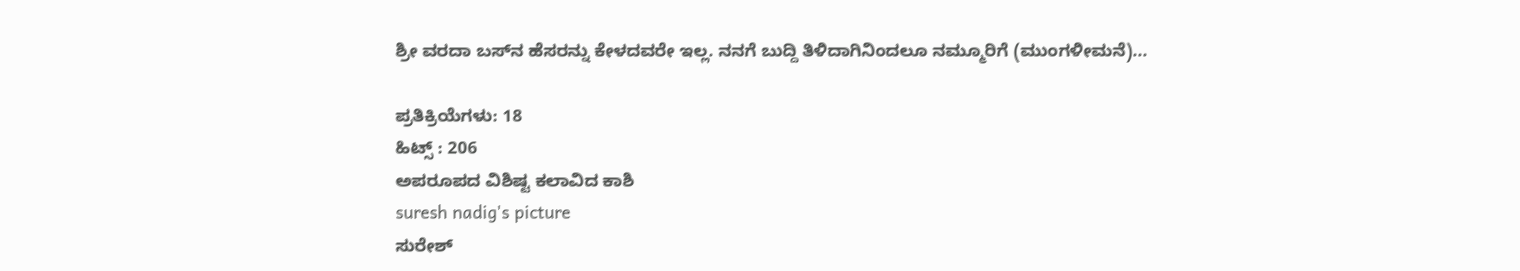ಶ್ರೀ ವರದಾ ಬಸ್‌ನ ಹೆಸರನ್ನು ಕೇಳದವರೇ ಇಲ್ಲ. ನನಗೆ ಬುದ್ದಿ ತಿಳಿದಾಗಿನಿಂದಲೂ ನಮ್ಮೂರಿಗೆ (ಮುಂಗಳೀಮನೆ)...

ಪ್ರತಿಕ್ರಿಯೆಗಳು: 18
ಹಿಟ್ಸ್ : 206
ಅಪರೂಪದ ವಿಶಿಷ್ಟ ಕಲಾವಿದ ಕಾಶಿ
suresh nadig's picture
ಸುರೇಶ್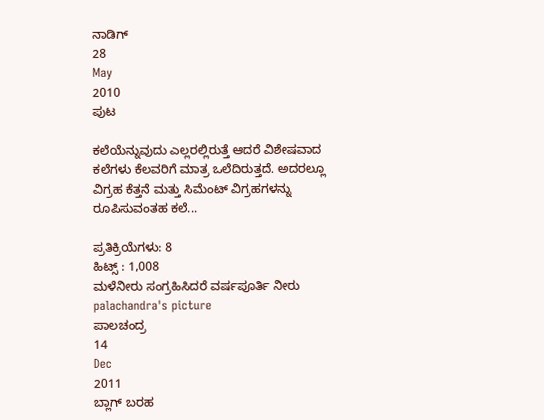ನಾಡಿಗ್
28
May
2010
ಪುಟ

ಕಲೆಯೆನ್ನುವುದು ಎಲ್ಲರಲ್ಲಿರುತ್ತೆ ಆದರೆ ವಿಶೇಷವಾದ ಕಲೆಗಳು ಕೆಲವರಿಗೆ ಮಾತ್ರ ಒಲೆದಿರುತ್ತದೆ. ಅದರಲ್ಲೂ ವಿಗ್ರಹ ಕೆತ್ತನೆ ಮತ್ತು ಸಿಮೆಂಟ್ ವಿಗ್ರಹಗಳನ್ನು ರೂಪಿಸುವಂತಹ ಕಲೆ...

ಪ್ರತಿಕ್ರಿಯೆಗಳು: 8
ಹಿಟ್ಸ್ : 1,008
ಮಳೆನೀರು ಸಂಗ್ರಹಿಸಿದರೆ ವರ್ಷಪೂರ್ತಿ ನೀರು
palachandra's picture
ಪಾಲಚಂದ್ರ
14
Dec
2011
ಬ್ಲಾಗ್ ಬರಹ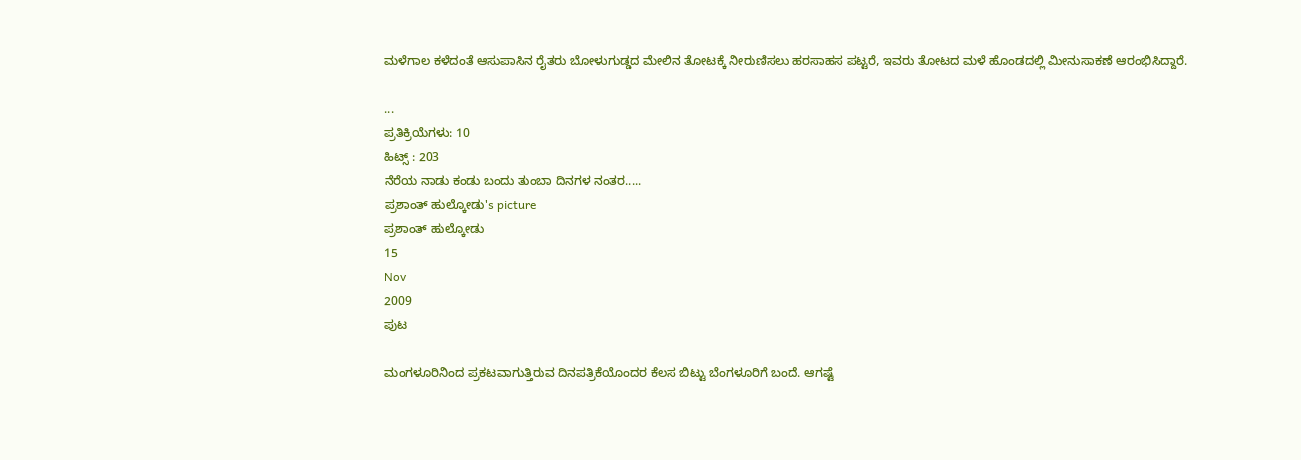ಮಳೆಗಾಲ ಕಳೆದಂತೆ ಆಸುಪಾಸಿನ ರೈತರು ಬೋಳುಗುಡ್ಡದ ಮೇಲಿನ ತೋಟಕ್ಕೆ ನೀರುಣಿಸಲು ಹರಸಾಹಸ ಪಟ್ಟರೆ, ಇವರು ತೋಟದ ಮಳೆ ಹೊಂಡದಲ್ಲಿ ಮೀನುಸಾಕಣೆ ಆರಂಭಿಸಿದ್ದಾರೆ.

...
ಪ್ರತಿಕ್ರಿಯೆಗಳು: 10
ಹಿಟ್ಸ್ : 203
ನೆರೆಯ ನಾಡು ಕಂಡು ಬಂದು ತುಂಬಾ ದಿನಗಳ ನಂತರ.....
ಪ್ರಶಾಂತ್ ಹುಲ್ಕೋಡು's picture
ಪ್ರಶಾಂತ್ ಹುಲ್ಕೋಡು
15
Nov
2009
ಪುಟ

ಮಂಗಳೂರಿನಿಂದ ಪ್ರಕಟವಾಗುತ್ತಿರುವ ದಿನಪತ್ರಿಕೆಯೊಂದರ ಕೆಲಸ ಬಿಟ್ಟು ಬೆಂಗಳೂರಿಗೆ ಬಂದೆ. ಆಗಷ್ಟೆ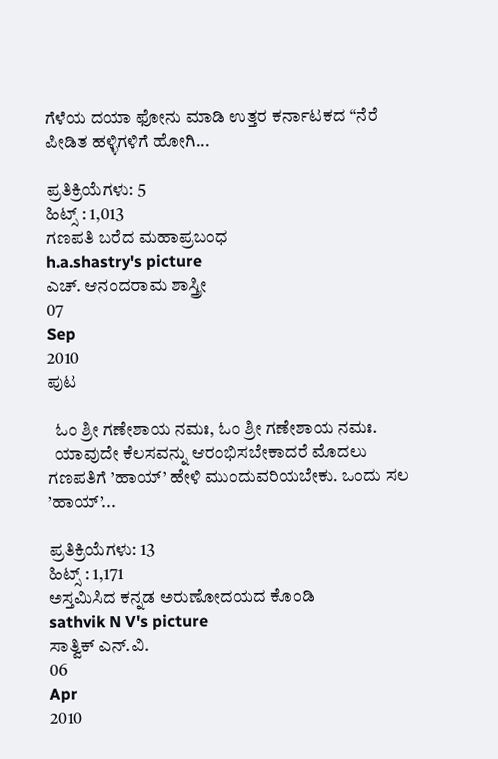ಗೆಳೆಯ ದಯಾ ಫೋನು ಮಾಡಿ ಉತ್ತರ ಕರ್ನಾಟಕದ “ನೆರೆ ಪೀಡಿತ ಹಳ್ಳಿಗಳಿಗೆ ಹೋಗಿ...

ಪ್ರತಿಕ್ರಿಯೆಗಳು: 5
ಹಿಟ್ಸ್ : 1,013
ಗಣಪತಿ ಬರೆದ ಮಹಾಪ್ರಬಂಧ
h.a.shastry's picture
ಎಚ್. ಆನಂದರಾಮ ಶಾಸ್ತ್ರೀ
07
Sep
2010
ಪುಟ

  ಓಂ ಶ್ರೀ ಗಣೇಶಾಯ ನಮಃ, ಓಂ ಶ್ರೀ ಗಣೇಶಾಯ ನಮಃ.
  ಯಾವುದೇ ಕೆಲಸವನ್ನು ಆರಂಭಿಸಬೇಕಾದರೆ ಮೊದಲು ಗಣಪತಿಗೆ ’ಹಾಯ್’ ಹೇಳಿ ಮುಂದುವರಿಯಬೇಕು. ಒಂದು ಸಲ ’ಹಾಯ್’...

ಪ್ರತಿಕ್ರಿಯೆಗಳು: 13
ಹಿಟ್ಸ್ : 1,171
ಅಸ್ತಮಿಸಿದ ಕನ್ನಡ ಅರುಣೋದಯದ ಕೊಂಡಿ
sathvik N V's picture
ಸಾತ್ವಿಕ್ ಎನ್.ವಿ.
06
Apr
2010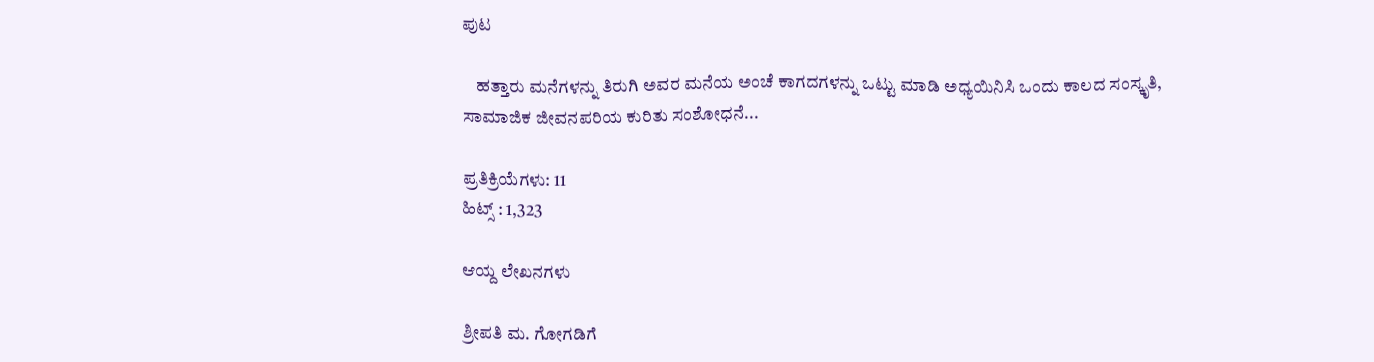ಪುಟ

    ಹತ್ತಾರು ಮನೆಗಳನ್ನು ತಿರುಗಿ ಅವರ ಮನೆಯ ಅಂಚೆ ಕಾಗದಗಳನ್ನು ಒಟ್ಟು ಮಾಡಿ ಅಧ್ಯಯಿನಿಸಿ ಒಂದು ಕಾಲದ ಸಂಸ್ಕೃತಿ, ಸಾಮಾಜಿಕ ಜೀವನಪರಿಯ ಕುರಿತು ಸಂಶೋಧನೆ...

ಪ್ರತಿಕ್ರಿಯೆಗಳು: 11
ಹಿಟ್ಸ್ : 1,323

ಆಯ್ದ ಲೇಖನಗಳು

ಶ್ರೀಪತಿ ಮ. ಗೋಗಡಿಗೆ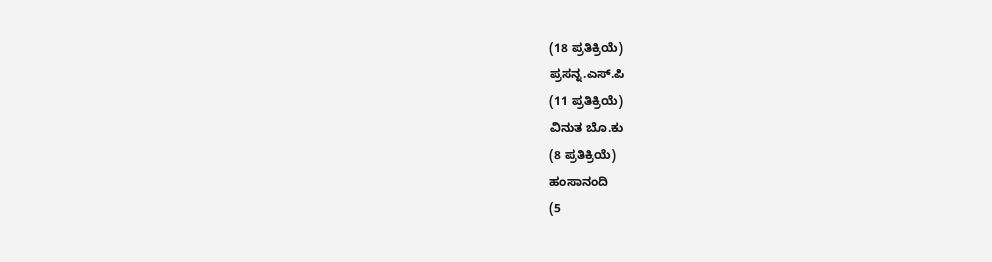(18 ಪ್ರತಿಕ್ರಿಯೆ)
ಪ್ರಸನ್ನ.ಎಸ್.ಪಿ
(11 ಪ್ರತಿಕ್ರಿಯೆ)
ವಿನುತ ಬೊ.ಕು
(8 ಪ್ರತಿಕ್ರಿಯೆ)
ಹಂಸಾನಂದಿ
(5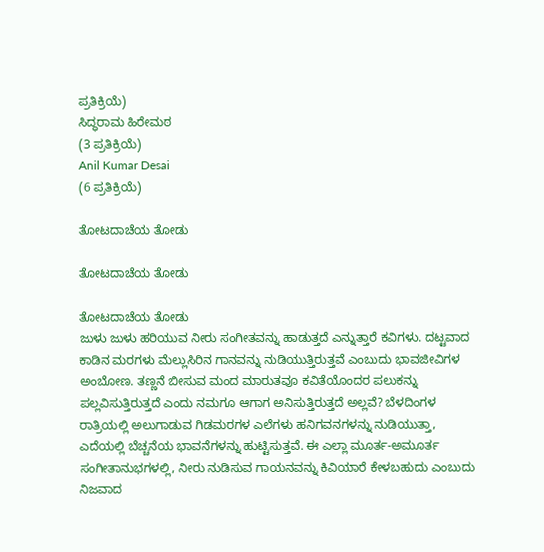ಪ್ರತಿಕ್ರಿಯೆ)
ಸಿದ್ಧರಾಮ ಹಿರೇಮಠ
(3 ಪ್ರತಿಕ್ರಿಯೆ)
Anil Kumar Desai
(6 ಪ್ರತಿಕ್ರಿಯೆ)

ತೋಟದಾಚೆಯ ತೋಡು

ತೋಟದಾಚೆಯ ತೋಡು

ತೋಟದಾಚೆಯ ತೋಡು
ಜುಳು ಜುಳು ಹರಿಯುವ ನೀರು ಸಂಗೀತವನ್ನು ಹಾಡುತ್ತದೆ ಎನ್ನುತ್ತಾರೆ ಕವಿಗಳು. ದಟ್ಟವಾದ ಕಾಡಿನ ಮರಗಳು ಮೆಲ್ಲುಸಿರಿನ ಗಾನವನ್ನು ನುಡಿಯುತ್ತಿರುತ್ತವೆ ಎಂಬುದು ಭಾವಜೀವಿಗಳ ಅಂಬೋಣ. ತಣ್ಣನೆ ಬೀಸುವ ಮಂದ ಮಾರುತವೂ ಕವಿತೆಯೊಂದರ ಪಲುಕನ್ನು ಪಲ್ಲವಿಸುತ್ತಿರುತ್ತದೆ ಎಂದು ನಮಗೂ ಆಗಾಗ ಅನಿಸುತ್ತಿರುತ್ತದೆ ಅಲ್ಲವೆ? ಬೆಳದಿಂಗಳ ರಾತ್ರಿಯಲ್ಲಿ ಅಲುಗಾಡುವ ಗಿಡಮರಗಳ ಎಲೆಗಳು ಹನಿಗವನಗಳನ್ನು ನುಡಿಯುತ್ತಾ, ಎದೆಯಲ್ಲಿ ಬೆಚ್ಚನೆಯ ಭಾವನೆಗಳನ್ನು ಹುಟ್ಟಿಸುತ್ತವೆ. ಈ ಎಲ್ಲಾ ಮೂರ್ತ-ಅಮೂರ್ತ ಸಂಗೀತಾನುಭಗಳಲ್ಲಿ, ನೀರು ನುಡಿಸುವ ಗಾಯನವನ್ನು ಕಿವಿಯಾರೆ ಕೇಳಬಹುದು ಎಂಬುದು ನಿಜವಾದ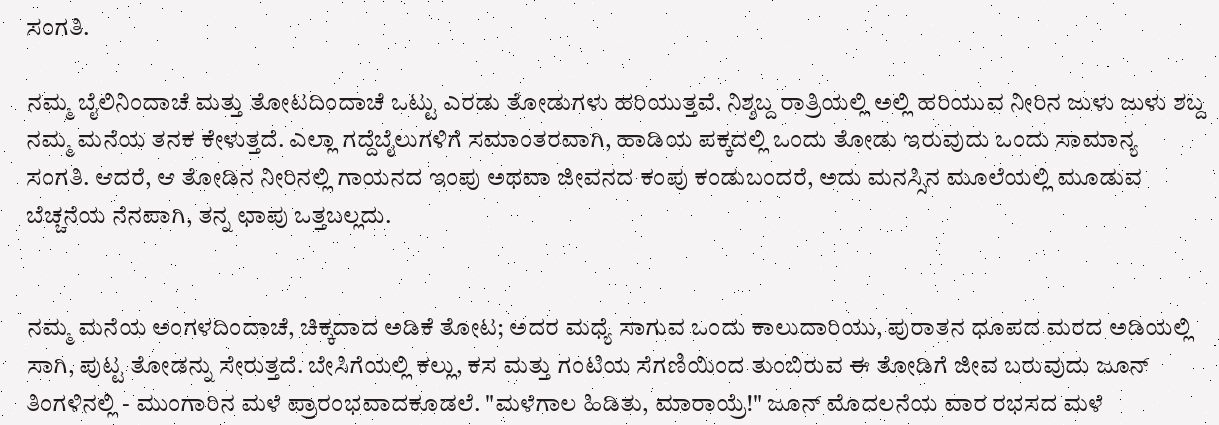ಸಂಗತಿ.

ನಮ್ಮ ಬೈಲಿನಿಂದಾಚೆ ಮತ್ತು ತೋಟದಿಂದಾಚೆ ಒಟ್ಟು ಎರಡು ತೋಡುಗಳು ಹರಿಯುತ್ತವೆ. ನಿಶ್ಶಬ್ದ ರಾತ್ರಿಯಲ್ಲಿ ಅಲ್ಲಿ ಹರಿಯುವ ನೀರಿನ ಜುಳು ಜುಳು ಶಬ್ದ ನಮ್ಮ ಮನೆಯ ತನಕ ಕೇಳುತ್ತದೆ. ಎಲ್ಲಾ ಗದ್ದೆಬೈಲುಗಳಿಗೆ ಸಮಾಂತರವಾಗಿ, ಹಾಡಿಯ ಪಕ್ಕದಲ್ಲಿ ಒಂದು ತೋಡು ಇರುವುದು ಒಂದು ಸಾಮಾನ್ಯ ಸಂಗತಿ. ಆದರೆ, ಆ ತೋಡಿನ ನೀರಿನಲ್ಲಿ ಗಾಯನದ ಇಂಪು ಅಥವಾ ಜೀವನದ ಕಂಪು ಕಂಡುಬಂದರೆ, ಅದು ಮನಸ್ಸಿನ ಮೂಲೆಯಲ್ಲಿ ಮೂಡುವ ಬೆಚ್ಚನೆಯ ನೆನಪಾಗಿ, ತನ್ನ ಛಾಪು ಒತ್ತಬಲ್ಲದು.


ನಮ್ಮ ಮನೆಯ ಅಂಗಳದಿಂದಾಚೆ, ಚಿಕ್ಕದಾದ ಅಡಿಕೆ ತೋಟ; ಅದರ ಮಧ್ಯೆ ಸಾಗುವ ಒಂದು ಕಾಲುದಾರಿಯು, ಪುರಾತನ ಧೂಪದ ಮರದ ಅಡಿಯಲ್ಲಿ ಸಾಗಿ, ಪುಟ್ಟ ತೋಡನ್ನು ಸೇರುತ್ತದೆ. ಬೇಸಿಗೆಯಲ್ಲಿ ಕಲ್ಲು, ಕಸ ಮತ್ತು ಗಂಟಿಯ ಸೆಗಣಿಯಿಂದ ತುಂಬಿರುವ ಈ ತೋಡಿಗೆ ಜೀವ ಬರುವುದು ಜೂನ್ ತಿಂಗಳಿನಲ್ಲಿ - ಮುಂಗಾರಿನ ಮಳೆ ಪ್ರಾರಂಭವಾದಕೂಡಲೆ. "ಮಳೆಗಾಲ ಹಿಡಿತು, ಮಾರಾಯ್ರೆ!" ಜೂನ್ ಮೊದಲನೆಯ ವಾರ ರಭಸದ ಮಳೆ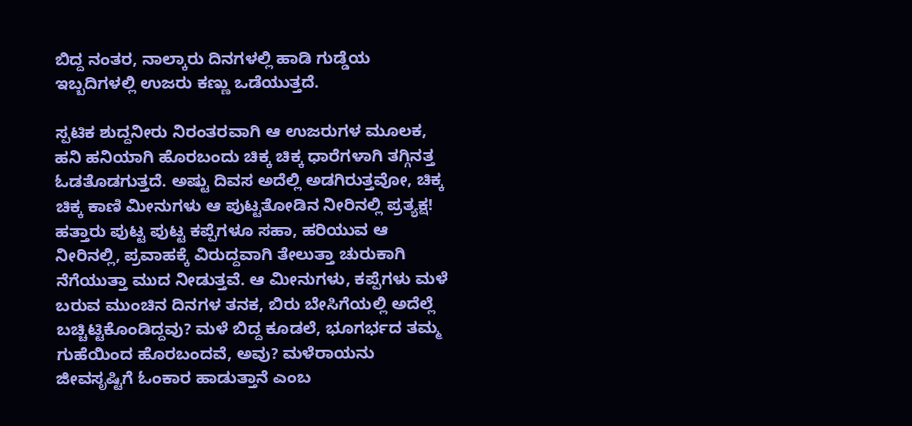ಬಿದ್ದ ನಂತರ, ನಾಲ್ಕಾರು ದಿನಗಳಲ್ಲಿ ಹಾಡಿ ಗುಡ್ಡೆಯ ಇಬ್ಬದಿಗಳಲ್ಲಿ ಉಜರು ಕಣ್ಣು ಒಡೆಯುತ್ತದೆ.

ಸ್ಪಟಿಕ ಶುದ್ದನೀರು ನಿರಂತರವಾಗಿ ಆ ಉಜರುಗಳ ಮೂಲಕ, ಹನಿ ಹನಿಯಾಗಿ ಹೊರಬಂದು ಚಿಕ್ಕ ಚಿಕ್ಕ ಧಾರೆಗಳಾಗಿ ತಗ್ಗಿನತ್ತ ಓಡತೊಡಗುತ್ತದೆ. ಅಷ್ಟು ದಿವಸ ಅದೆಲ್ಲಿ ಅಡಗಿರುತ್ತವೋ, ಚಿಕ್ಕ ಚಿಕ್ಕ ಕಾಣಿ ಮೀನುಗಳು ಆ ಪುಟ್ಟತೋಡಿನ ನೀರಿನಲ್ಲಿ ಪ್ರತ್ಯಕ್ಷ! ಹತ್ತಾರು ಪುಟ್ಟ ಪುಟ್ಟ ಕಪ್ಪೆಗಳೂ ಸಹಾ, ಹರಿಯುವ ಆ ನೀರಿನಲ್ಲಿ, ಪ್ರವಾಹಕ್ಕೆ ವಿರುದ್ದವಾಗಿ ತೇಲುತ್ತಾ ಚುರುಕಾಗಿ ನೆಗೆಯುತ್ತಾ ಮುದ ನೀಡುತ್ತವೆ. ಆ ಮೀನುಗಳು, ಕಪ್ಪೆಗಳು ಮಳೆ ಬರುವ ಮುಂಚಿನ ದಿನಗಳ ತನಕ, ಬಿರು ಬೇಸಿಗೆಯಲ್ಲಿ ಅದೆಲ್ಲೆ ಬಚ್ಚಿಟ್ಟಿಕೊಂಡಿದ್ದವು? ಮಳೆ ಬಿದ್ದ ಕೂಡಲೆ, ಭೂಗರ್ಭದ ತಮ್ಮ ಗುಹೆಯಿಂದ ಹೊರಬಂದವೆ, ಅವು? ಮಳೆರಾಯನು ಜೀವಸೃಷ್ಟಿಗೆ ಓಂಕಾರ ಹಾಡುತ್ತಾನೆ ಎಂಬ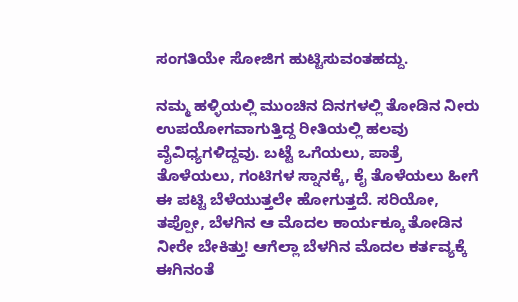ಸಂಗತಿಯೇ ಸೋಜಿಗ ಹುಟ್ಟಿಸುವಂತಹದ್ದು.

ನಮ್ಮ ಹಳ್ಳಿಯಲ್ಲಿ ಮುಂಚಿನ ದಿನಗಳಲ್ಲಿ ತೋಡಿನ ನೀರು ಉಪಯೋಗವಾಗುತ್ತಿದ್ದ ರೀತಿಯಲ್ಲಿ ಹಲವು ವೈವಿಧ್ಯಗಳಿದ್ದವು. ಬಟ್ಟೆ ಒಗೆಯಲು, ಪಾತ್ರೆ ತೊಳೆಯಲು, ಗಂಟಿಗಳ ಸ್ನಾನಕ್ಕೆ, ಕೈ ತೊಳೆಯಲು ಹೀಗೆ ಈ ಪಟ್ಟಿ ಬೆಳೆಯುತ್ತಲೇ ಹೋಗುತ್ತದೆ. ಸರಿಯೋ, ತಪ್ಪೋ, ಬೆಳಗಿನ ಆ ಮೊದಲ ಕಾರ್ಯಕ್ಕೂ ತೋಡಿನ ನೀರೇ ಬೇಕಿತ್ತು! ಆಗೆಲ್ಲಾ ಬೆಳಗಿನ ಮೊದಲ ಕರ್ತವ್ಯಕ್ಕೆ ಈಗಿನಂತೆ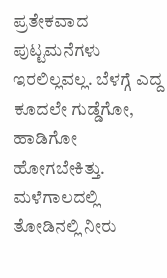ಪ್ರತೇಕವಾದ ಪುಟ್ಟಮನೆಗಳು ಇರಲಿಲ್ಲವಲ್ಲ. ಬೆಳಗ್ಗೆ ಎದ್ದ ಕೂದಲೇ ಗುಡ್ಡೆಗೋ, ಹಾಡಿಗೋ ಹೋಗಬೇಕಿತ್ತು. ಮಳೆಗಾಲದಲ್ಲಿ ತೋಡಿನಲ್ಲಿ ನೀರು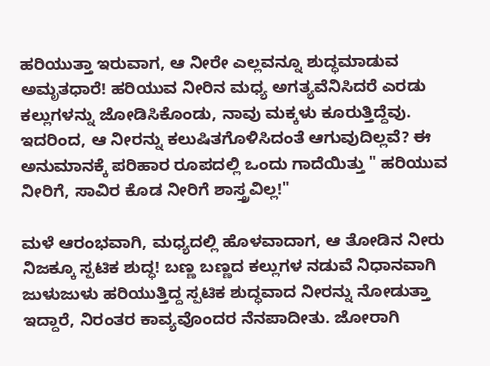ಹರಿಯುತ್ತಾ ಇರುವಾಗ, ಆ ನೀರೇ ಎಲ್ಲವನ್ನೂ ಶುದ್ಧಮಾಡುವ ಅಮೃತಧಾರೆ! ಹರಿಯುವ ನೀರಿನ ಮಧ್ಯ ಅಗತ್ಯವೆನಿಸಿದರೆ ಎರಡು ಕಲ್ಲುಗಳನ್ನು ಜೋಡಿಸಿಕೊಂಡು, ನಾವು ಮಕ್ಕಳು ಕೂರುತ್ತಿದ್ದೆವು. ಇದರಿಂದ, ಆ ನೀರನ್ನು ಕಲುಷಿತಗೊಳಿಸಿದಂತೆ ಆಗುವುದಿಲ್ಲವೆ? ಈ ಅನುಮಾನಕ್ಕೆ ಪರಿಹಾರ ರೂಪದಲ್ಲಿ ಒಂದು ಗಾದೆಯಿತ್ತು " ಹರಿಯುವ ನೀರಿಗೆ, ಸಾವಿರ ಕೊಡ ನೀರಿಗೆ ಶಾಸ್ತ್ರವಿಲ್ಲ!"

ಮಳೆ ಆರಂಭವಾಗಿ, ಮಧ್ಯದಲ್ಲಿ ಹೊಳವಾದಾಗ, ಆ ತೋಡಿನ ನೀರು ನಿಜಕ್ಕೂ ಸ್ಪಟಿಕ ಶುದ್ಧ! ಬಣ್ಣ ಬಣ್ಣದ ಕಲ್ಲುಗಳ ನಡುವೆ ನಿಧಾನವಾಗಿ ಜುಳುಜುಳು ಹರಿಯುತ್ತಿದ್ದ ಸ್ಪಟಿಕ ಶುದ್ಧವಾದ ನೀರನ್ನು ನೋಡುತ್ತಾ ಇದ್ದಾರೆ, ನಿರಂತರ ಕಾವ್ಯವೊಂದರ ನೆನಪಾದೀತು. ಜೋರಾಗಿ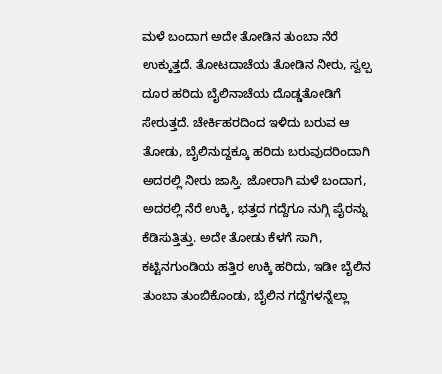ಮಳೆ ಬಂದಾಗ ಅದೇ ತೋಡಿನ ತುಂಬಾ ನೆರೆ ಉಕ್ಕುತ್ತದೆ. ತೋಟದಾಚೆಯ ತೋಡಿನ ನೀರು, ಸ್ವಲ್ಪ ದೂರ ಹರಿದು ಬೈಲಿನಾಚೆಯ ದೊಡ್ಡತೋಡಿಗೆ ಸೇರುತ್ತದೆ. ಚೇರ್ಕಿಹರದಿಂದ ಇಳಿದು ಬರುವ ಆ ತೋಡು, ಬೈಲಿನುದ್ದಕ್ಕೂ ಹರಿದು ಬರುವುದರಿಂದಾಗಿ ಅದರಲ್ಲಿ ನೀರು ಜಾಸ್ತಿ. ಜೋರಾಗಿ ಮಳೆ ಬಂದಾಗ, ಅದರಲ್ಲಿ ನೆರೆ ಉಕ್ಕಿ, ಭತ್ತದ ಗದ್ದೆಗೂ ನುಗ್ಗಿ ಪೈರನ್ನು ಕೆಡಿಸುತ್ತಿತ್ತು. ಅದೇ ತೋಡು ಕೆಳಗೆ ಸಾಗಿ, ಕಟ್ಟಿನಗುಂಡಿಯ ಹತ್ತಿರ ಉಕ್ಕಿ ಹರಿದು, ಇಡೀ ಬೈಲಿನ ತುಂಬಾ ತುಂಬಿಕೊಂಡು, ಬೈಲಿನ ಗದ್ದೆಗಳನ್ನೆಲ್ಲಾ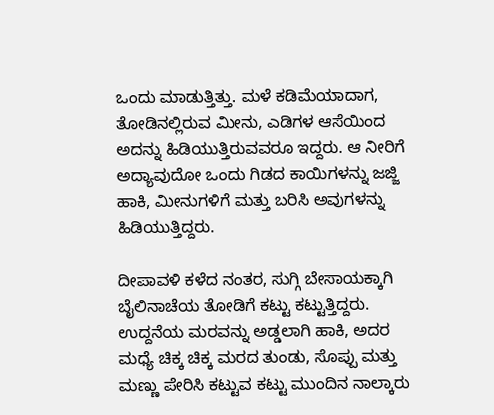ಒಂದು ಮಾಡುತ್ತಿತ್ತು. ಮಳೆ ಕಡಿಮೆಯಾದಾಗ, ತೋಡಿನಲ್ಲಿರುವ ಮೀನು, ಎಡಿಗಳ ಆಸೆಯಿಂದ ಅದನ್ನು ಹಿಡಿಯುತ್ತಿರುವವರೂ ಇದ್ದರು. ಆ ನೀರಿಗೆ ಅದ್ಯಾವುದೋ ಒಂದು ಗಿಡದ ಕಾಯಿಗಳನ್ನು ಜಜ್ಜಿ ಹಾಕಿ, ಮೀನುಗಳಿಗೆ ಮತ್ತು ಬರಿಸಿ ಅವುಗಳನ್ನು ಹಿಡಿಯುತ್ತಿದ್ದರು.

ದೀಪಾವಳಿ ಕಳೆದ ನಂತರ, ಸುಗ್ಗಿ ಬೇಸಾಯಕ್ಕಾಗಿ ಬೈಲಿನಾಚೆಯ ತೋಡಿಗೆ ಕಟ್ಟು ಕಟ್ಟುತ್ತಿದ್ದರು. ಉದ್ದನೆಯ ಮರವನ್ನು ಅಡ್ಡಲಾಗಿ ಹಾಕಿ, ಅದರ ಮಧ್ಯೆ ಚಿಕ್ಕ ಚಿಕ್ಕ ಮರದ ತುಂಡು, ಸೊಪ್ಪು ಮತ್ತು ಮಣ್ಣು ಪೇರಿಸಿ ಕಟ್ಟುವ ಕಟ್ಟು ಮುಂದಿನ ನಾಲ್ಕಾರು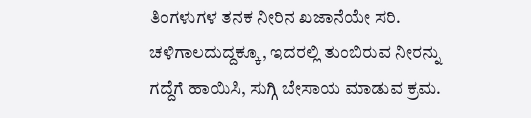ತಿಂಗಳುಗಳ ತನಕ ನೀರಿನ ಖಜಾನೆಯೇ ಸರಿ. ಚಳಿಗಾಲದುದ್ದಕ್ಕೂ, ಇದರಲ್ಲಿ ತುಂಬಿರುವ ನೀರನ್ನು ಗದ್ದೆಗೆ ಹಾಯಿಸಿ, ಸುಗ್ಗಿ ಬೇಸಾಯ ಮಾಡುವ ಕ್ರಮ.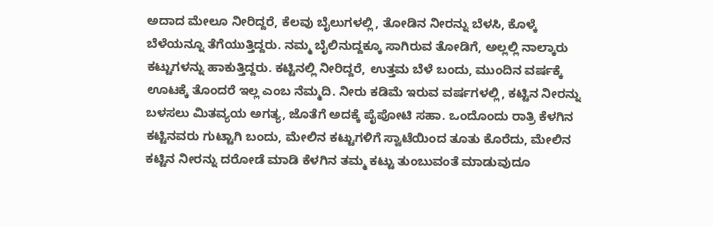ಅದಾದ ಮೇಲೂ ನೀರಿದ್ದರೆ, ಕೆಲವು ಬೈಲುಗಳಲ್ಲಿ, ತೋಡಿನ ನೀರನ್ನು ಬೆಳಸಿ, ಕೊಳ್ಕೆ ಬೆಳೆಯನ್ನೂ ತೆಗೆಯುತ್ತಿದ್ದರು. ನಮ್ಮ ಬೈಲಿನುದ್ದಕ್ಕೂ ಸಾಗಿರುವ ತೋಡಿಗೆ, ಅಲ್ಲಲ್ಲಿ ನಾಲ್ಕಾರು ಕಟ್ಟುಗಳನ್ನು ಹಾಕುತ್ತಿದ್ದರು. ಕಟ್ಟಿನಲ್ಲಿ ನೀರಿದ್ದರೆ, ಉತ್ತಮ ಬೆಳೆ ಬಂದು, ಮುಂದಿನ ವರ್ಷಕ್ಕೆ ಊಟಕ್ಕೆ ತೊಂದರೆ ಇಲ್ಲ ಎಂಬ ನೆಮ್ಮದಿ. ನೀರು ಕಡಿಮೆ ಇರುವ ವರ್ಷಗಳಲ್ಲಿ, ಕಟ್ಟಿನ ನೀರನ್ನು ಬಳಸಲು ಮಿತವ್ಯಯ ಅಗತ್ಯ, ಜೊತೆಗೆ ಅದಕ್ಕೆ ಪೈಪೋಟಿ ಸಹಾ. ಒಂದೊಂದು ರಾತ್ರಿ ಕೆಳಗಿನ ಕಟ್ಟಿನವರು ಗುಟ್ಟಾಗಿ ಬಂದು, ಮೇಲಿನ ಕಟ್ಟುಗಳಿಗೆ ಸ್ವಾಟೆಯಿಂದ ತೂತು ಕೊರೆದು, ಮೇಲಿನ ಕಟ್ಟಿನ ನೀರನ್ನು ದರೋಡೆ ಮಾಡಿ ಕೆಳಗಿನ ತಮ್ಮ ಕಟ್ಟು ತುಂಬುವಂತೆ ಮಾಡುವುದೂ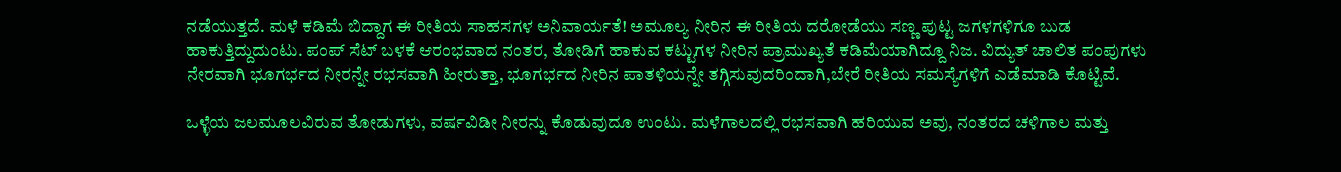ನಡೆಯುತ್ತದೆ. ಮಳೆ ಕಡಿಮೆ ಬಿದ್ದಾಗ ಈ ರೀತಿಯ ಸಾಹಸಗಳ ಅನಿವಾರ್ಯತೆ! ಅಮೂಲ್ಯ ನೀರಿನ ಈ ರೀತಿಯ ದರೋಡೆಯು ಸಣ್ಣ ಪುಟ್ಟ ಜಗಳಗಳಿಗೂ ಬುಡ ಹಾಕುತ್ತಿದ್ದುದುಂಟು. ಪಂಪ್ ಸೆಟ್ ಬಳಕೆ ಆರಂಭವಾದ ನಂತರ, ತೋಡಿಗೆ ಹಾಕುವ ಕಟ್ಟುಗಳ ನೀರಿನ ಪ್ರಾಮುಖ್ಯತೆ ಕಡಿಮೆಯಾಗಿದ್ದೂ ನಿಜ. ವಿದ್ಯುತ್ ಚಾಲಿತ ಪಂಪುಗಳು ನೇರವಾಗಿ ಭೂಗರ್ಭದ ನೀರನ್ನೇ ರಭಸವಾಗಿ ಹೀರುತ್ತಾ, ಭೂಗರ್ಭದ ನೀರಿನ ಪಾತಳಿಯನ್ನೇ ತಗ್ಗಿಸುವುದರಿಂದಾಗಿ,ಬೇರೆ ರೀತಿಯ ಸಮಸ್ಯೆಗಳಿಗೆ ಎಡೆಮಾಡಿ ಕೊಟ್ಟಿವೆ.

ಒಳ್ಳೆಯ ಜಲಮೂಲವಿರುವ ತೋಡುಗಳು, ವರ್ಷವಿಡೀ ನೀರನ್ನು ಕೊಡುವುದೂ ಉಂಟು. ಮಳೆಗಾಲದಲ್ಲಿ ರಭಸವಾಗಿ ಹರಿಯುವ ಅವು, ನಂತರದ ಚಳಿಗಾಲ ಮತ್ತು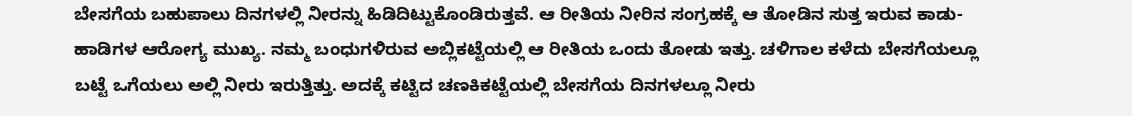ಬೇಸಗೆಯ ಬಹುಪಾಲು ದಿನಗಳಲ್ಲಿ ನೀರನ್ನು ಹಿಡಿದಿಟ್ಟುಕೊಂಡಿರುತ್ತವೆ. ಆ ರೀತಿಯ ನೀರಿನ ಸಂಗ್ರಹಕ್ಕೆ ಆ ತೋಡಿನ ಸುತ್ತ ಇರುವ ಕಾಡು-ಹಾಡಿಗಳ ಆರೋಗ್ಯ ಮುಖ್ಯ. ನಮ್ಮ ಬಂಧುಗಳಿರುವ ಅಬ್ಲಿಕಟ್ಟೆಯಲ್ಲಿ ಆ ರೀತಿಯ ಒಂದು ತೋಡು ಇತ್ತು. ಚಳಿಗಾಲ ಕಳೆದು ಬೇಸಗೆಯಲ್ಲೂ ಬಟ್ಟೆ ಒಗೆಯಲು ಅಲ್ಲಿ ನೀರು ಇರುತ್ತಿತ್ತು. ಅದಕ್ಕೆ ಕಟ್ಟಿದ ಚಣಕಿಕಟ್ಟೆಯಲ್ಲಿ ಬೇಸಗೆಯ ದಿನಗಳಲ್ಲೂ ನೀರು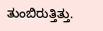ತುಂಬಿರುತ್ತಿತ್ತು.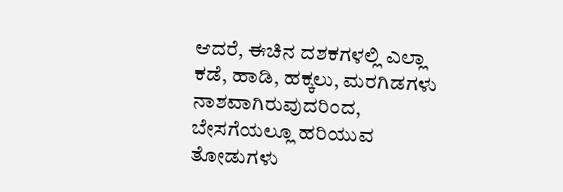ಆದರೆ, ಈಚಿನ ದಶಕಗಳಲ್ಲಿ ಎಲ್ಲಾ ಕಡೆ, ಹಾಡಿ, ಹಕ್ಕಲು, ಮರಗಿಡಗಳು ನಾಶವಾಗಿರುವುದರಿಂದ, ಬೇಸಗೆಯಲ್ಲೂ ಹರಿಯುವ ತೋಡುಗಳು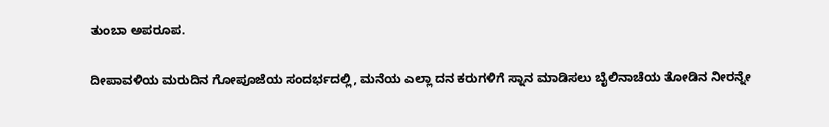ತುಂಬಾ ಅಪರೂಪ.

ದೀಪಾವಳಿಯ ಮರುದಿನ ಗೋಪೂಜೆಯ ಸಂದರ್ಭದಲ್ಲಿ, ಮನೆಯ ಎಲ್ಲಾ ದನ ಕರುಗಳಿಗೆ ಸ್ನಾನ ಮಾಡಿಸಲು ಬೈಲಿನಾಚೆಯ ತೋಡಿನ ನೀರನ್ನೇ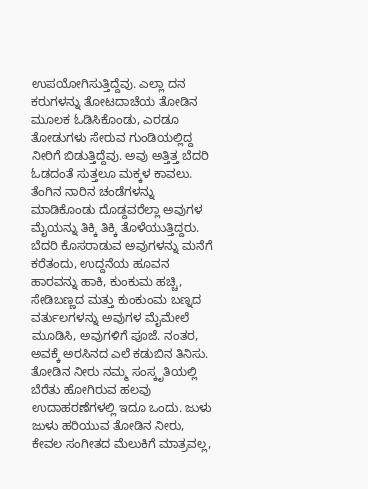ಉಪಯೋಗಿಸುತ್ತಿದ್ದೆವು. ಎಲ್ಲಾ ದನ ಕರುಗಳನ್ನು ತೋಟದಾಚೆಯ ತೋಡಿನ ಮೂಲಕ ಓಡಿಸಿಕೊಂಡು, ಎರಡೂ ತೋಡುಗಳು ಸೇರುವ ಗುಂಡಿಯಲ್ಲಿದ್ದ ನೀರಿಗೆ ಬಿಡುತ್ತಿದ್ದೆವು. ಅವು ಅತ್ತಿತ್ತ ಬೆದರಿ ಓಡದಂತೆ ಸುತ್ತಲೂ ಮಕ್ಕಳ ಕಾವಲು. ತೆಂಗಿನ ನಾರಿನ ಚಂಡೆಗಳನ್ನು ಮಾಡಿಕೊಂಡು ದೊಡ್ದವರೆಲ್ಲಾ ಅವುಗಳ ಮೈಯನ್ನು ತಿಕ್ಕಿ ತಿಕ್ಕಿ ತೊಳೆಯುತ್ತಿದ್ದರು. ಬೆದರಿ ಕೊಸರಾಡುವ ಅವುಗಳನ್ನು ಮನೆಗೆ ಕರೆತಂದು, ಉದ್ದನೆಯ ಹೂವನ ಹಾರವನ್ನು ಹಾಕಿ, ಕುಂಕುಮ ಹಚ್ಚಿ, ಸೇಡಿಬಣ್ಣದ ಮತ್ತು ಕುಂಕುಂಮ ಬಣ್ನದ ವರ್ತುಲಗಳನ್ನು ಅವುಗಳ ಮೈಮೇಲೆ ಮೂಡಿಸಿ, ಅವುಗಳಿಗೆ ಪೂಜೆ. ನಂತರ, ಅವಕ್ಕೆ ಅರಸಿನದ ಎಲೆ ಕಡುಬಿನ ತಿನಿಸು. ತೋಡಿನ ನೀರು ನಮ್ಮ ಸಂಸ್ಕೃತಿಯಲ್ಲಿ ಬೆರೆತು ಹೋಗಿರುವ ಹಲವು ಉದಾಹರಣೆಗಳಲ್ಲಿ ಇದೂ ಒಂದು. ಜುಳು ಜುಳು ಹರಿಯುವ ತೋಡಿನ ನೀರು, ಕೇವಲ ಸಂಗೀತದ ಮೆಲುಕಿಗೆ ಮಾತ್ರವಲ್ಲ,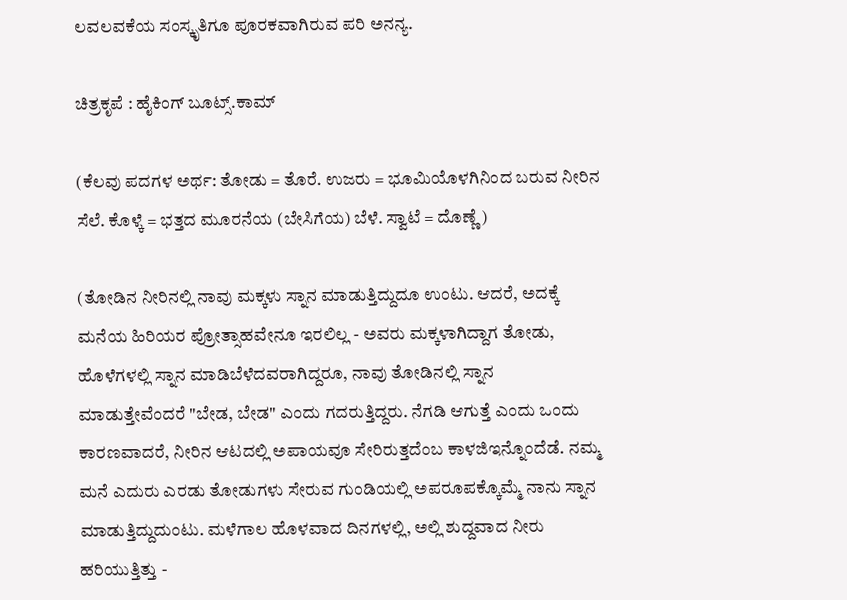ಲವಲವಕೆಯ ಸಂಸ್ಕೃತಿಗೂ ಪೂರಕವಾಗಿರುವ ಪರಿ ಅನನ್ಯ.

ಚಿತ್ರಕೃಪೆ : ಹೈಕಿಂಗ್ ಬೂಟ್ಸ್.ಕಾಮ್

(ಕೆಲವು ಪದಗಳ ಅರ್ಥ: ತೋಡು = ತೊರೆ. ಉಜರು = ಭೂಮಿಯೊಳಗಿನಿಂದ ಬರುವ ನೀರಿನ ಸೆಲೆ. ಕೊಳ್ಕೆ = ಭತ್ತದ ಮೂರನೆಯ (ಬೇಸಿಗೆಯ) ಬೆಳೆ. ಸ್ವಾಟೆ = ದೊಣ್ಣೆ )

(ತೋಡಿನ ನೀರಿನಲ್ಲಿ ನಾವು ಮಕ್ಕಳು ಸ್ನಾನ ಮಾಡುತ್ತಿದ್ದುದೂ ಉಂಟು. ಆದರೆ, ಅದಕ್ಕೆ ಮನೆಯ ಹಿರಿಯರ ಪ್ರೋತ್ಸಾಹವೇನೂ ಇರಲಿಲ್ಲ - ಅವರು ಮಕ್ಕಳಾಗಿದ್ದಾಗ ತೋಡು, ಹೊಳೆಗಳಲ್ಲಿ ಸ್ನಾನ ಮಾಡಿಬೆಳೆದವರಾಗಿದ್ದರೂ, ನಾವು ತೋಡಿನಲ್ಲಿ ಸ್ನಾನ ಮಾಡುತ್ತೇವೆಂದರೆ "ಬೇಡ, ಬೇಡ" ಎಂದು ಗದರುತ್ತಿದ್ದರು. ನೆಗಡಿ ಆಗುತ್ತೆ ಎಂದು ಒಂದು ಕಾರಣವಾದರೆ, ನೀರಿನ ಆಟದಲ್ಲಿ ಅಪಾಯವೂ ಸೇರಿರುತ್ತದೆಂಬ ಕಾಳಜಿಇನ್ನೊಂದೆಡೆ. ನಮ್ಮ ಮನೆ ಎದುರು ಎರಡು ತೋಡುಗಳು ಸೇರುವ ಗುಂಡಿಯಲ್ಲಿ ಅಪರೂಪಕ್ಕೊಮ್ಮೆ ನಾನು ಸ್ನಾನ ಮಾಡುತ್ತಿದ್ದುದುಂಟು. ಮಳೆಗಾಲ ಹೊಳವಾದ ದಿನಗಳಲ್ಲಿ, ಅಲ್ಲಿ ಶುದ್ದವಾದ ನೀರು ಹರಿಯುತ್ತಿತ್ತು -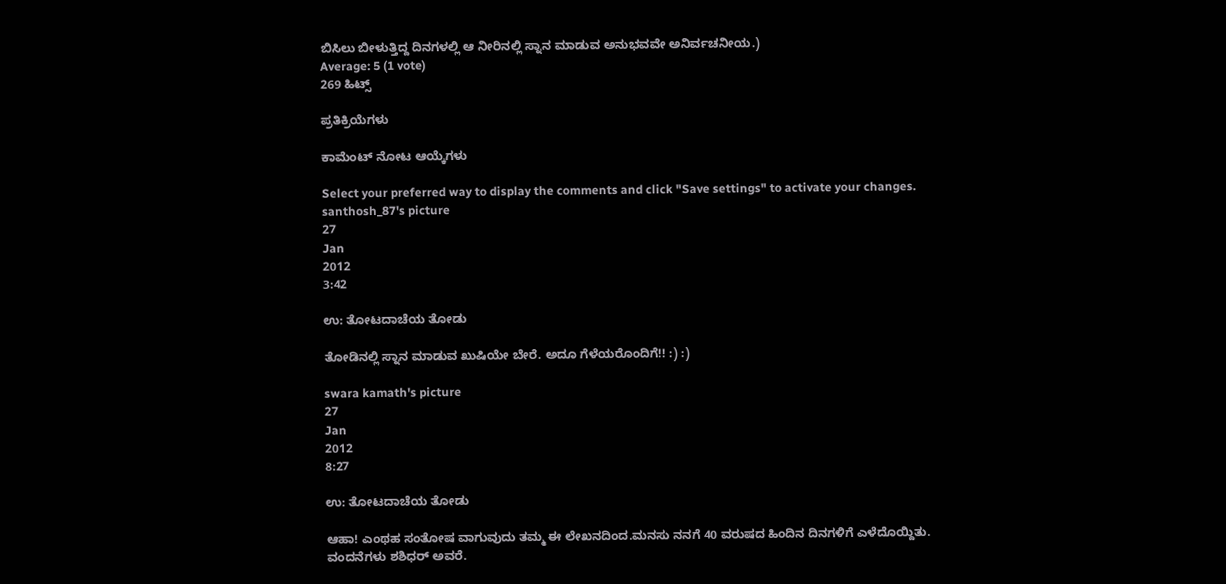ಬಿಸಿಲು ಬೀಳುತ್ತಿದ್ದ ದಿನಗಳಲ್ಲಿ ಆ ನೀರಿನಲ್ಲಿ ಸ್ನಾನ ಮಾಡುವ ಅನುಭವವೇ ಅನಿರ್ವಚನೀಯ.)
Average: 5 (1 vote)
269 ಹಿಟ್ಸ್

ಪ್ರತಿಕ್ರಿಯೆಗಳು

ಕಾಮೆಂಟ್ ನೋಟ ಆಯ್ಕೆಗಳು

Select your preferred way to display the comments and click "Save settings" to activate your changes.
santhosh_87's picture
27
Jan
2012
3:42

ಉ: ತೋಟದಾಚೆಯ ತೋಡು

ತೋಡಿನಲ್ಲಿ ಸ್ನಾನ ಮಾಡುವ ಖುಷಿಯೇ ಬೇರೆ. ಅದೂ ಗೆಳೆಯರೊಂದಿಗೆ!! :) :)

swara kamath's picture
27
Jan
2012
8:27

ಉ: ತೋಟದಾಚೆಯ ತೋಡು

ಆಹಾ! ಎಂಥಹ ಸಂತೋಷ ವಾಗುವುದು ತಮ್ಮ ಈ ಲೇಖನದಿಂದ.ಮನಸು ನನಗೆ 40 ವರುಷದ ಹಿಂದಿನ ದಿನಗಳಿಗೆ ಎಳೆದೊಯ್ದಿತು.
ವಂದನೆಗಳು ಶಶಿಧರ್ ಅವರೆ.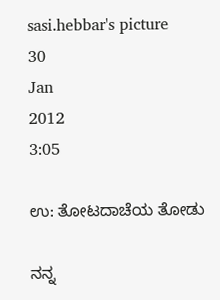sasi.hebbar's picture
30
Jan
2012
3:05

ಉ: ತೋಟದಾಚೆಯ ತೋಡು

ನನ್ನ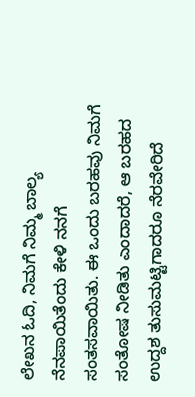ಲೇಖನ ಓದಿ, ನಿಮಗೆ ನಿಮ್ಮ ಬಾಲ್ಯ ನೆನಪಾಯಿತೆಂದು ಕೇಳಿ ನನಗೆ ಸಂತಸವಾಯಿತು. ಈ ಒಂದು ಬರಹವು ನಿಮಗೆ ಸಂತೋಷ ನೀಡಿತು ಎಂದಾದರೆ, ಆ ಬರಹದ ಉದ್ದಶ ತುಸುಮಟ್ಟಿಗಾದರೂ ನೆರವೇರಿದೆ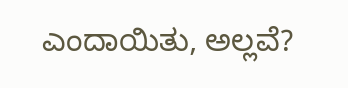ಎಂದಾಯಿತು, ಅಲ್ಲವೆ?